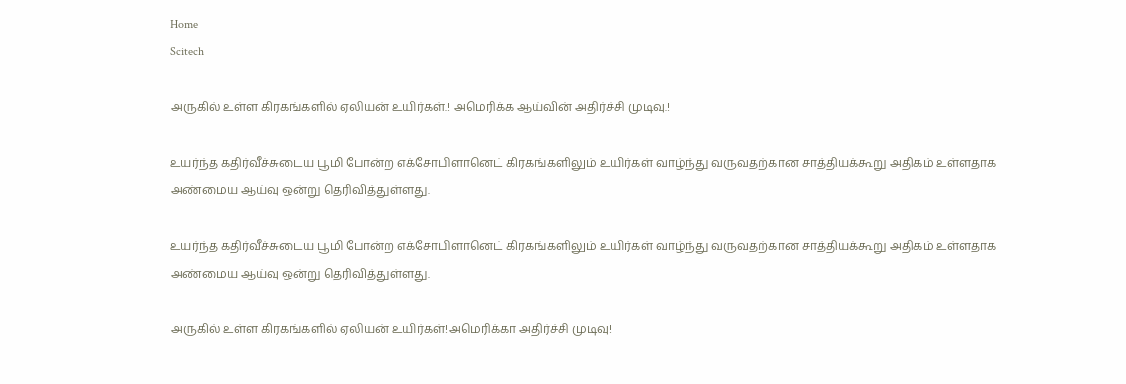Home
Scitech

அருகில் உள்ள கிரகங்களில் ஏலியன் உயிர்கள்.! அமெரிக்க ஆய்வின் அதிர்ச்சி முடிவு.!

உயர்ந்த கதிர்வீச்சுடைய பூமி போன்ற எக்சோபிளானெட் கிரகங்களிலும் உயிர்கள் வாழ்ந்து வருவதற்கான சாத்தியக்கூறு அதிகம் உள்ளதாக அண்மைய ஆய்வு ஒன்று தெரிவித்துள்ளது.

உயர்ந்த கதிர்வீச்சுடைய பூமி போன்ற எக்சோபிளானெட் கிரகங்களிலும் உயிர்கள் வாழ்ந்து வருவதற்கான சாத்தியக்கூறு அதிகம் உள்ளதாக அண்மைய ஆய்வு ஒன்று தெரிவித்துள்ளது.

அருகில் உள்ள கிரகங்களில் ஏலியன் உயிர்கள்!அமெரிக்கா அதிர்ச்சி முடிவு!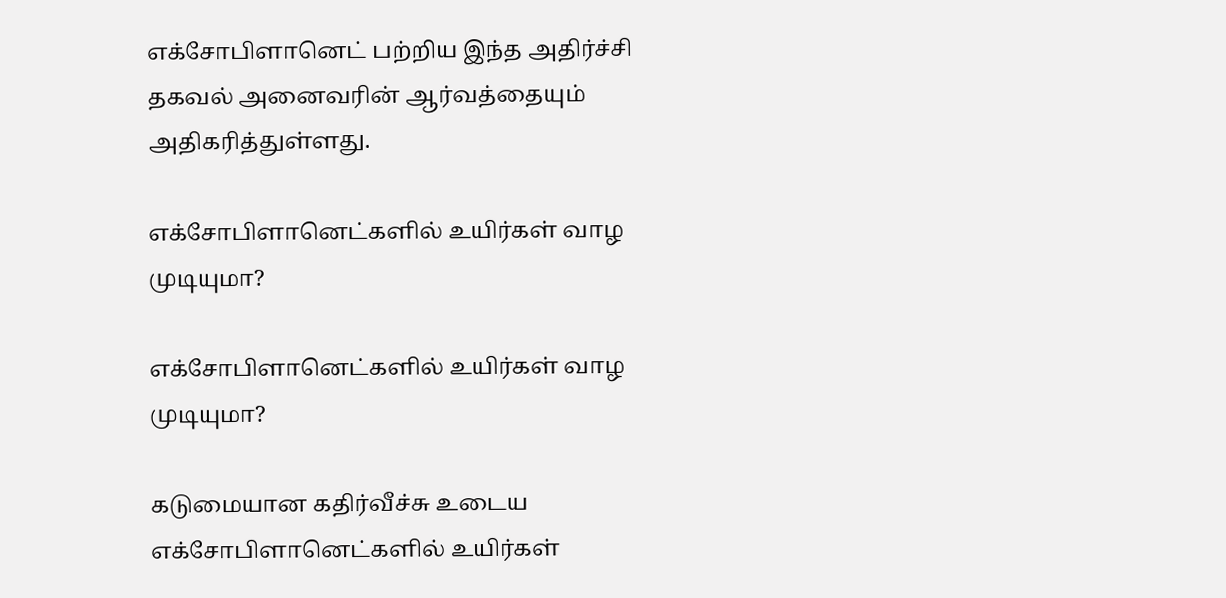எக்சோபிளானெட் பற்றிய இந்த அதிர்ச்சி தகவல் அனைவரின் ஆர்வத்தையும் அதிகரித்துள்ளது.

எக்சோபிளானெட்களில் உயிர்கள் வாழ முடியுமா?

எக்சோபிளானெட்களில் உயிர்கள் வாழ முடியுமா?

கடுமையான கதிர்வீச்சு உடைய எக்சோபிளானெட்களில் உயிர்கள்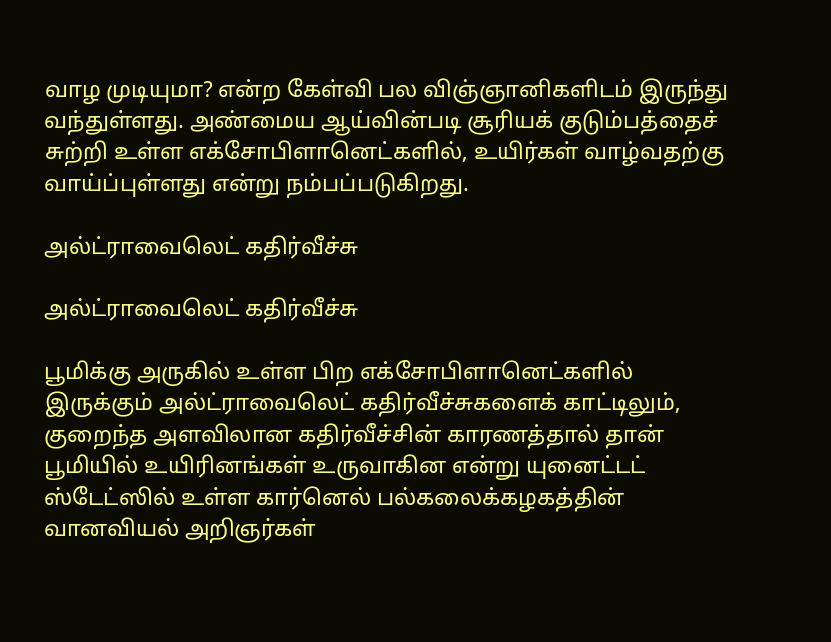வாழ முடியுமா? என்ற கேள்வி பல விஞ்ஞானிகளிடம் இருந்து வந்துள்ளது. அண்மைய ஆய்வின்படி சூரியக் குடும்பத்தைச் சுற்றி உள்ள எக்சோபிளானெட்களில், உயிர்கள் வாழ்வதற்கு வாய்ப்புள்ளது என்று நம்பப்படுகிறது.

அல்ட்ராவைலெட் கதிர்வீச்சு

அல்ட்ராவைலெட் கதிர்வீச்சு

பூமிக்கு அருகில் உள்ள பிற எக்சோபிளானெட்களில் இருக்கும் அல்ட்ராவைலெட் கதிர்வீச்சுகளைக் காட்டிலும், குறைந்த அளவிலான கதிர்வீச்சின் காரணத்தால் தான் பூமியில் உயிரினங்கள் உருவாகின என்று யுனைட்டட் ஸ்டேட்ஸில் உள்ள கார்னெல் பல்கலைக்கழகத்தின் வானவியல் அறிஞர்கள்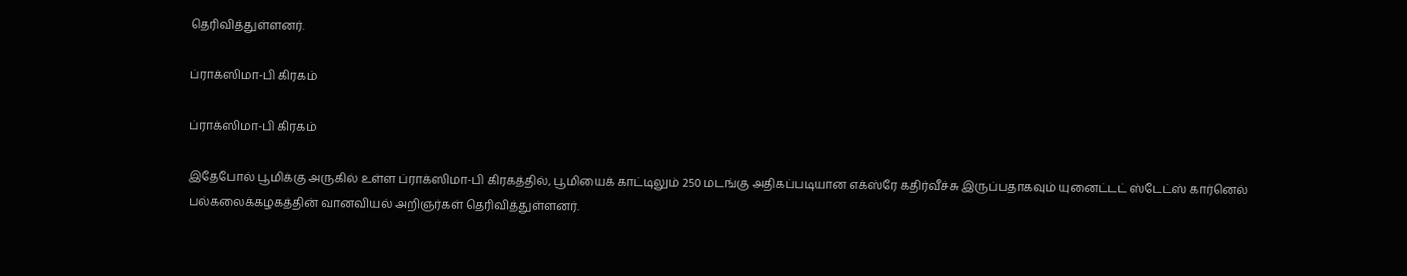தெரிவித்துள்ளனர்.

ப்ராக்ஸிமா-பி கிரகம்

ப்ராக்ஸிமா-பி கிரகம்

இதேபோல் பூமிக்கு அருகில் உள்ள ப்ராக்ஸிமா-பி கிரகத்தில், பூமியைக் காட்டிலும் 250 மடங்கு அதிகப்படியான எக்ஸ்ரே கதிர்வீச்சு இருப்பதாகவும் யுனைட்டட் ஸ்டேட்ஸ் கார்னெல் பல்கலைக்கழகத்தின் வானவியல் அறிஞர்கள் தெரிவித்துள்ளனர்.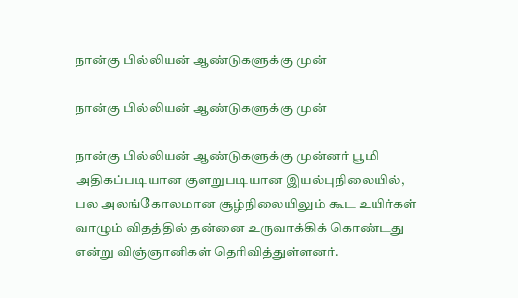நான்கு பில்லியன் ஆண்டுகளுக்கு முன்

நான்கு பில்லியன் ஆண்டுகளுக்கு முன்

நான்கு பில்லியன் ஆண்டுகளுக்கு முன்னர் பூமி அதிகப்படியான குளறுபடியான இயல்புநிலையில், பல அலங்கோலமான சூழ்நிலையிலும் கூட உயிர்கள் வாழும் விதத்தில் தன்னை உருவாக்கிக் கொண்டது என்று விஞ்ஞானிகள் தெரிவித்துள்ளனர்.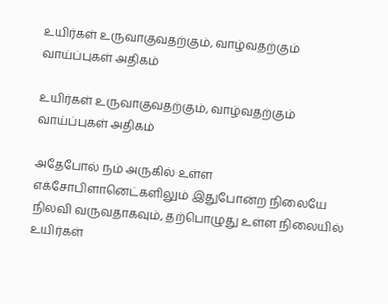உயிர்கள் உருவாகுவதற்கும், வாழ்வதற்கும் வாய்ப்புகள் அதிகம்

உயிர்கள் உருவாகுவதற்கும், வாழ்வதற்கும் வாய்ப்புகள் அதிகம்

அதேபோல் நம் அருகில் உள்ள எக்சோபிளானெட்களிலும் இதுபோன்ற நிலையே நிலவி வருவதாகவும், தற்பொழுது உள்ள நிலையில் உயிர்கள்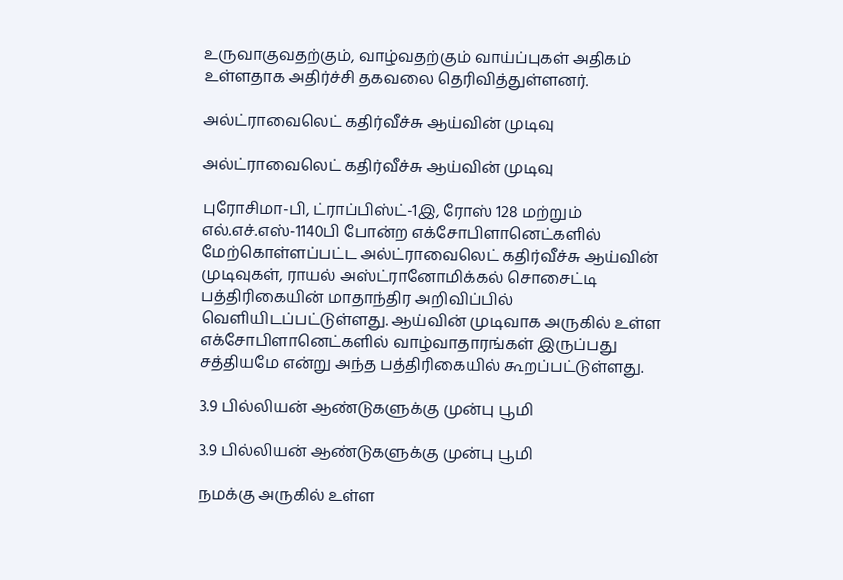உருவாகுவதற்கும், வாழ்வதற்கும் வாய்ப்புகள் அதிகம் உள்ளதாக அதிர்ச்சி தகவலை தெரிவித்துள்ளனர்.

அல்ட்ராவைலெட் கதிர்வீச்சு ஆய்வின் முடிவு

அல்ட்ராவைலெட் கதிர்வீச்சு ஆய்வின் முடிவு

புரோசிமா-பி, ட்ராப்பிஸ்ட்-1இ, ரோஸ் 128 மற்றும் எல்.எச்.எஸ்-1140பி போன்ற எக்சோபிளானெட்களில் மேற்கொள்ளப்பட்ட அல்ட்ராவைலெட் கதிர்வீச்சு ஆய்வின் முடிவுகள், ராயல் அஸ்ட்ரானோமிக்கல் சொசைட்டி பத்திரிகையின் மாதாந்திர அறிவிப்பில் வெளியிடப்பட்டுள்ளது. ஆய்வின் முடிவாக அருகில் உள்ள எக்சோபிளானெட்களில் வாழ்வாதாரங்கள் இருப்பது சத்தியமே என்று அந்த பத்திரிகையில் கூறப்பட்டுள்ளது.

3.9 பில்லியன் ஆண்டுகளுக்கு முன்பு பூமி

3.9 பில்லியன் ஆண்டுகளுக்கு முன்பு பூமி

நமக்கு அருகில் உள்ள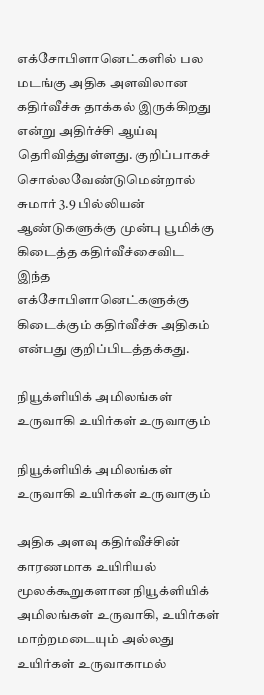எக்சோபிளானெட்களில் பல மடங்கு அதிக அளவிலான கதிர்வீச்சு தாக்கல் இருக்கிறது என்று அதிர்ச்சி ஆய்வு தெரிவித்துள்ளது. குறிப்பாகச் சொல்லவேண்டுமென்றால் சுமார் 3.9 பில்லியன் ஆண்டுகளுக்கு முன்பு பூமிக்கு கிடைத்த கதிர்வீச்சைவிட இந்த எக்சோபிளானெட்களுக்கு கிடைக்கும் கதிர்வீச்சு அதிகம் என்பது குறிப்பிடத்தக்கது.

நியூக்ளியிக் அமிலங்கள் உருவாகி உயிர்கள் உருவாகும்

நியூக்ளியிக் அமிலங்கள் உருவாகி உயிர்கள் உருவாகும்

அதிக அளவு கதிர்வீச்சின் காரணமாக உயிரியல் மூலக்கூறுகளான நியூக்ளியிக் அமிலங்கள் உருவாகி, உயிர்கள் மாற்றமடையும் அல்லது உயிர்கள் உருவாகாமல்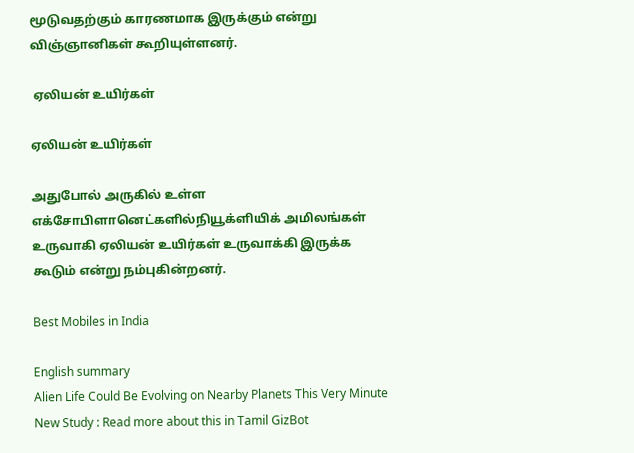மூடுவதற்கும் காரணமாக இருக்கும் என்று விஞ்ஞானிகள் கூறியுள்ளனர்.

 ஏலியன் உயிர்கள்

ஏலியன் உயிர்கள்

அதுபோல் அருகில் உள்ள எக்சோபிளானெட்களில்நியூக்ளியிக் அமிலங்கள் உருவாகி ஏலியன் உயிர்கள் உருவாக்கி இருக்க கூடும் என்று நம்புகின்றனர்.

Best Mobiles in India

English summary
Alien Life Could Be Evolving on Nearby Planets This Very Minute New Study : Read more about this in Tamil GizBot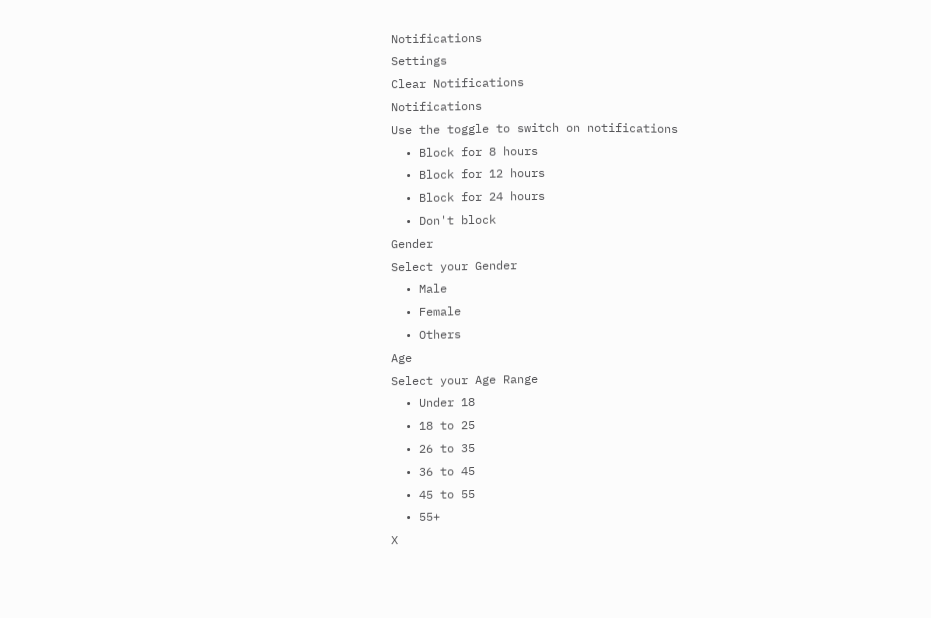Notifications
Settings
Clear Notifications
Notifications
Use the toggle to switch on notifications
  • Block for 8 hours
  • Block for 12 hours
  • Block for 24 hours
  • Don't block
Gender
Select your Gender
  • Male
  • Female
  • Others
Age
Select your Age Range
  • Under 18
  • 18 to 25
  • 26 to 35
  • 36 to 45
  • 45 to 55
  • 55+
X